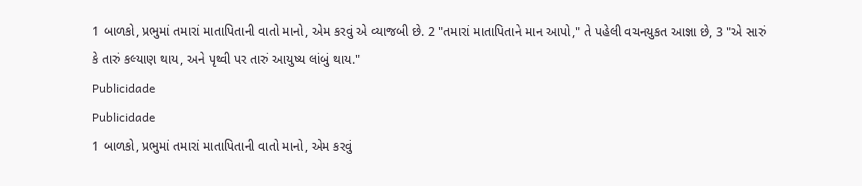1 બાળકો, પ્રભુમાં તમારાં માતાપિતાની વાતો માનો, એમ કરવું એ વ્યાજબી છે. 2 "તમારાં માતાપિતાને માન આપો," તે પહેલી વચનયુકત આજ્ઞા છે, 3 "એ સારું કે તારું કલ્યાણ થાય, અને પૃથ્વી પર તારું આયુષ્ય લાંબું થાય."
Publicidade
Publicidade
1 બાળકો, પ્રભુમાં તમારાં માતાપિતાની વાતો માનો, એમ કરવું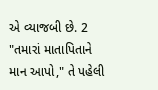એ વ્યાજબી છે. 2 "તમારાં માતાપિતાને માન આપો," તે પહેલી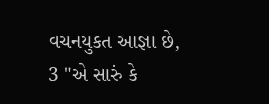વચનયુકત આજ્ઞા છે, 3 "એ સારું કે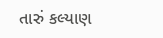તારું કલ્યાણ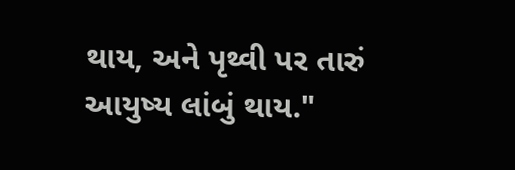થાય, અને પૃથ્વી પર તારું આયુષ્ય લાંબું થાય."